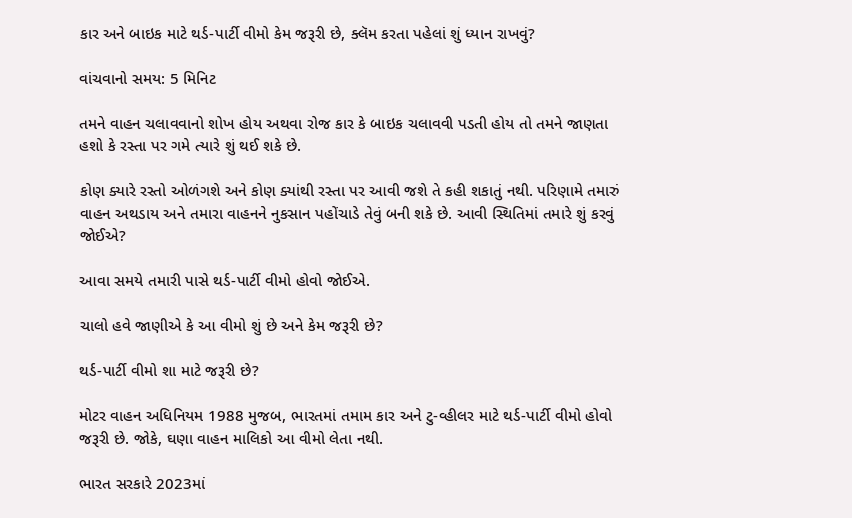કાર અને બાઇક માટે થર્ડ-પાર્ટી વીમો કેમ જરૂરી છે, ક્લૅમ કરતા પહેલાં શું ધ્યાન રાખવું?

વાંચવાનો સમય: 5 મિનિટ

તમને વાહન ચલાવવાનો શોખ હોય અથવા રોજ કાર કે બાઇક ચલાવવી પડતી હોય તો તમને જાણતા હશો કે રસ્તા પર ગમે ત્યારે શું થઈ શકે છે.

કોણ ક્યારે રસ્તો ઓળંગશે અને કોણ ક્યાંથી રસ્તા પર આવી જશે તે કહી શકાતું નથી. પરિણામે તમારું વાહન અથડાય અને તમારા વાહનને નુકસાન પહોંચાડે તેવું બની શકે છે. આવી સ્થિતિમાં તમારે શું કરવું જોઈએ?

આવા સમયે તમારી પાસે થર્ડ-પાર્ટી વીમો હોવો જોઈએ.

ચાલો હવે જાણીએ કે આ વીમો શું છે અને કેમ જરૂરી છે?

થર્ડ-પાર્ટી વીમો શા માટે જરૂરી છે?

મોટર વાહન અધિનિયમ 1988 મુજબ, ભારતમાં તમામ કાર અને ટુ-વ્હીલર માટે થર્ડ-પાર્ટી વીમો હોવો જરૂરી છે. જોકે, ઘણા વાહન માલિકો આ વીમો લેતા નથી.

ભારત સરકારે 2023માં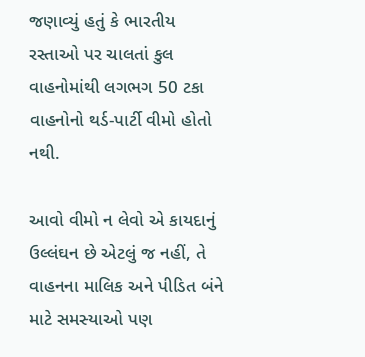જણાવ્યું હતું કે ભારતીય રસ્તાઓ પર ચાલતાં કુલ વાહનોમાંથી લગભગ 50 ટકા વાહનોનો થર્ડ-પાર્ટી વીમો હોતો નથી.

આવો વીમો ન લેવો એ કાયદાનું ઉલ્લંઘન છે એટલું જ નહીં, તે વાહનના માલિક અને પીડિત બંને માટે સમસ્યાઓ પણ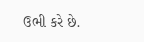ઉભી કરે છે.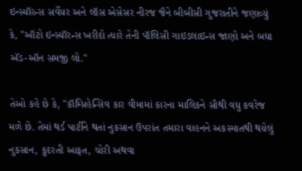ઇન્સ્યૉરન્સ સર્વેયર અને લૉસ એસેસર નીરજ જૈને બીબીસી ગુજરાતીને જણાવ્યું કે, "ઑટો ઇન્સ્યૉરન્સ ખરીદો ત્યારે તેની પૉલિસી ગાઇડલાઇન્સ જાણો અને બધા ઍડ-ઑન સમજી લો."

તેઓ કહે છે કે, "કૉમ્પ્રિહેન્સિવ કાર વીમામાં કારના માલિકને સૌથી વધુ કવરેજ મળે છે. તેમાં થર્ડ પાર્ટીને થતાં નુકસાન ઉપરાંત તમારા વાહનને અકસ્માતથી થયેલું નુકસાન, કુદરતી આફત, ચોરી અથવા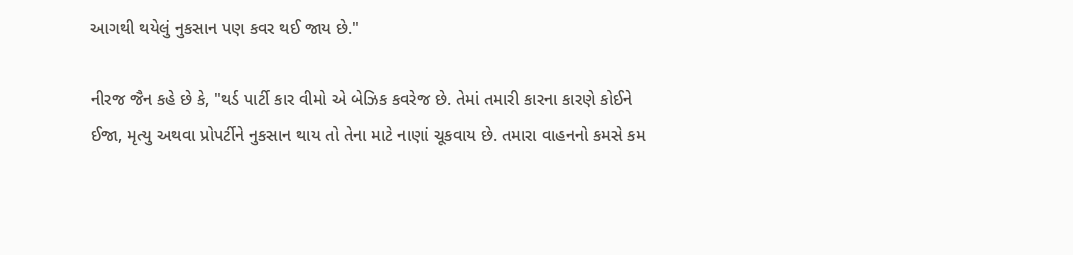આગથી થયેલું નુકસાન પણ કવર થઈ જાય છે."

નીરજ જૈન કહે છે કે, "થર્ડ પાર્ટી કાર વીમો એ બેઝિક કવરેજ છે. તેમાં તમારી કારના કારણે કોઈને ઈજા, મૃત્યુ અથવા પ્રોપર્ટીને નુકસાન થાય તો તેના માટે નાણાં ચૂકવાય છે. તમારા વાહનનો કમસે કમ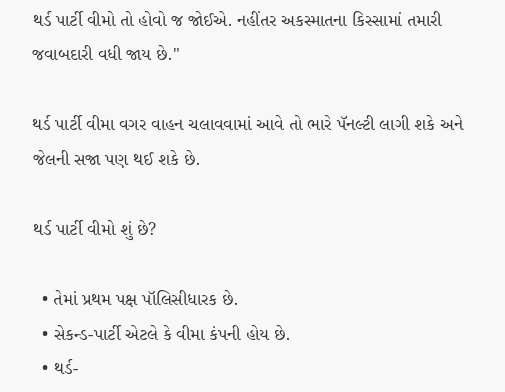થર્ડ પાર્ટી વીમો તો હોવો જ જોઈએ. નહીંતર અકસ્માતના કિસ્સામાં તમારી જવાબદારી વધી જાય છે."

થર્ડ પાર્ટી વીમા વગર વાહન ચલાવવામાં આવે તો ભારે પૅનલ્ટી લાગી શકે અને જેલની સજા પણ થઈ શકે છે.

થર્ડ પાર્ટી વીમો શું છે?

  • તેમાં પ્રથમ પક્ષ પૉલિસીધારક છે.
  • સેકન્ડ-પાર્ટી એટલે કે વીમા કંપની હોય છે.
  • થર્ડ-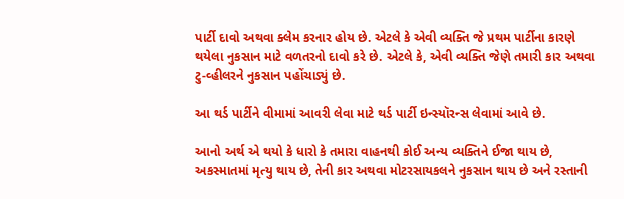પાર્ટી દાવો અથવા ક્લેમ કરનાર હોય છે. એટલે કે એવી વ્યક્તિ જે પ્રથમ પાર્ટીના કારણે થયેલા નુકસાન માટે વળતરનો દાવો કરે છે. એટલે કે, એવી વ્યક્તિ જેણે તમારી કાર અથવા ટુ-વ્હીલરને નુકસાન પહોંચાડ્યું છે.

આ થર્ડ પાર્ટીને વીમામાં આવરી લેવા માટે થર્ડ પાર્ટી ઇન્સ્યૉરન્સ લેવામાં આવે છે.

આનો અર્થ એ થયો કે ધારો કે તમારા વાહનથી કોઈ અન્ય વ્યક્તિને ઈજા થાય છે, અકસ્માતમાં મૃત્યુ થાય છે, તેની કાર અથવા મોટરસાયકલને નુકસાન થાય છે અને રસ્તાની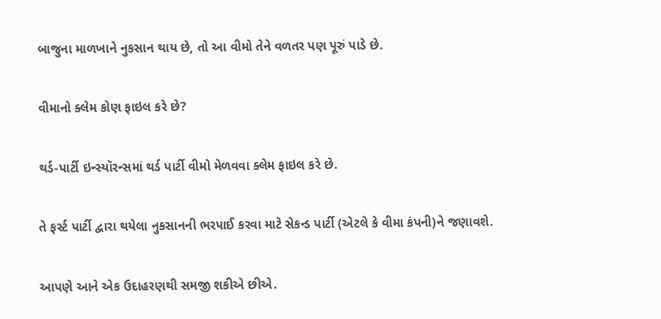બાજુના માળખાને નુકસાન થાય છે, તો આ વીમો તેને વળતર પણ પૂરું પાડે છે.

વીમાનો ક્લેમ કોણ ફાઇલ કરે છે?

થર્ડ-પાર્ટી ઇન્સ્યૉરન્સમાં થર્ડ પાર્ટી વીમો મેળવવા ક્લેમ ફાઇલ કરે છે.

તે ફર્સ્ટ પાર્ટી દ્વારા થયેલા નુકસાનની ભરપાઈ કરવા માટે સેકન્ડ પાર્ટી (એટલે કે વીમા કંપની)ને જણાવશે.

આપણે આને એક ઉદાહરણથી સમજી શકીએ છીએ.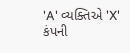'A' વ્યક્તિએ 'X' કંપની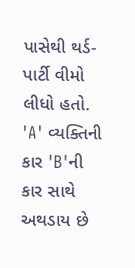પાસેથી થર્ડ-પાર્ટી વીમો લીધો હતો. 'A' વ્યક્તિની કાર 'B'ની કાર સાથે અથડાય છે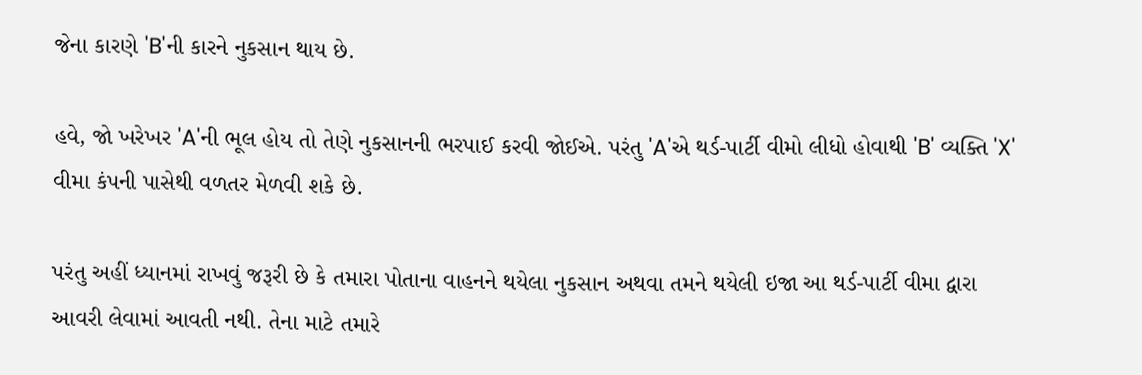જેના કારણે 'B'ની કારને નુકસાન થાય છે.

હવે, જો ખરેખર 'A'ની ભૂલ હોય તો તેણે નુકસાનની ભરપાઈ કરવી જોઈએ. પરંતુ 'A'એ થર્ડ-પાર્ટી વીમો લીધો હોવાથી 'B' વ્યક્તિ 'X' વીમા કંપની પાસેથી વળતર મેળવી શકે છે.

પરંતુ અહીં ધ્યાનમાં રાખવું જરૂરી છે કે તમારા પોતાના વાહનને થયેલા નુકસાન અથવા તમને થયેલી ઇજા આ થર્ડ-પાર્ટી વીમા દ્વારા આવરી લેવામાં આવતી નથી. તેના માટે તમારે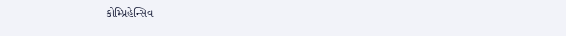કોમ્પ્રિહેન્સિવ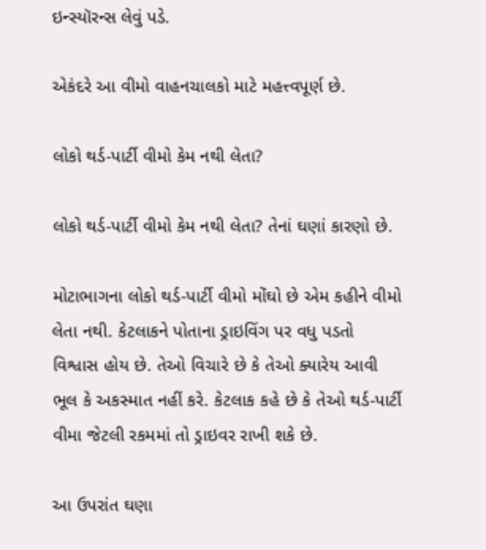ઇન્સ્યૉરન્સ લેવું પડે.

એકંદરે આ વીમો વાહનચાલકો માટે મહત્ત્વપૂર્ણ છે.

લોકો થર્ડ-પાર્ટી વીમો કેમ નથી લેતા?

લોકો થર્ડ-પાર્ટી વીમો કેમ નથી લેતા? તેનાં ઘણાં કારણો છે.

મોટાભાગના લોકો થર્ડ-પાર્ટી વીમો મોંઘો છે એમ કહીને વીમો લેતા નથી. કેટલાકને પોતાના ડ્રાઇવિંગ પર વધુ પડતો વિશ્વાસ હોય છે. તેઓ વિચારે છે કે તેઓ ક્યારેય આવી ભૂલ કે અકસ્માત નહીં કરે. કેટલાક કહે છે કે તેઓ થર્ડ-પાર્ટી વીમા જેટલી રકમમાં તો ડ્રાઇવર રાખી શકે છે.

આ ઉપરાંત ઘણા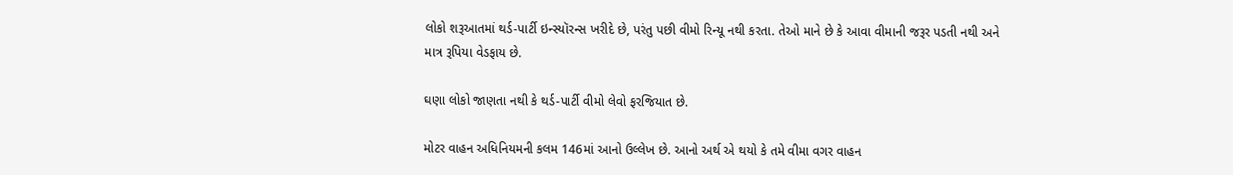લોકો શરૂઆતમાં થર્ડ-પાર્ટી ઇન્સ્યૉરન્સ ખરીદે છે, પરંતુ પછી વીમો રિન્યૂ નથી કરતા. તેઓ માને છે કે આવા વીમાની જરૂર પડતી નથી અને માત્ર રૂપિયા વેડફાય છે.

ઘણા લોકો જાણતા નથી કે થર્ડ-પાર્ટી વીમો લેવો ફરજિયાત છે.

મોટર વાહન અધિનિયમની કલમ 146માં આનો ઉલ્લેખ છે. આનો અર્થ એ થયો કે તમે વીમા વગર વાહન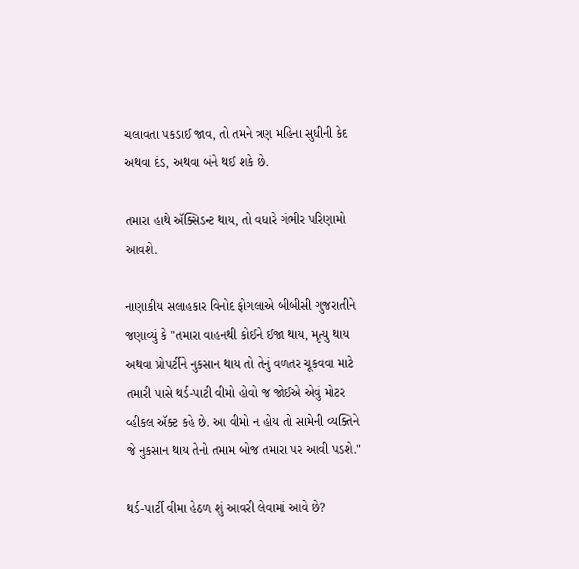ચલાવતા પકડાઈ જાવ, તો તમને ત્રણ મહિના સુધીની કેદ અથવા દંડ, અથવા બંને થઈ શકે છે.

તમારા હાથે ઍક્સિડન્ટ થાય, તો વધારે ગંભીર પરિણામો આવશે.

નાણાકીય સલાહકાર વિનોદ ફોગલાએ બીબીસી ગુજરાતીને જણાવ્યું કે "તમારા વાહનથી કોઈને ઈજા થાય, મૃત્યુ થાય અથવા પ્રોપર્ટીને નુકસાન થાય તો તેનું વળતર ચૂકવવા માટે તમારી પાસે થર્ડ-પાટી વીમો હોવો જ જોઈએ એવું મોટર વ્હીકલ ઍક્ટ કહે છે. આ વીમો ન હોય તો સામેની વ્યક્તિને જે નુકસાન થાય તેનો તમામ બોજ તમારા પર આવી પડશે."

થર્ડ-પાર્ટી વીમા હેઠળ શું આવરી લેવામાં આવે છે?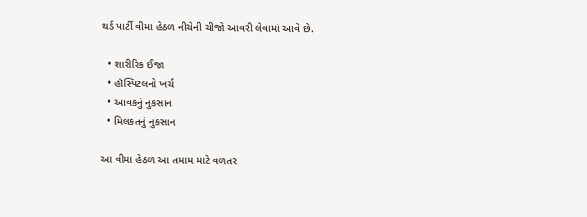થર્ડ પાર્ટી વીમા હેઠળ નીચેની ચીજો આવરી લેવામાં આવે છે.

  • શારીરિક ઈજા
  • હૉસ્પિટલનો ખર્ચ
  • આવકનું નુકસાન
  • મિલકતનું નુકસાન

આ વીમા હેઠળ આ તમામ માટે વળતર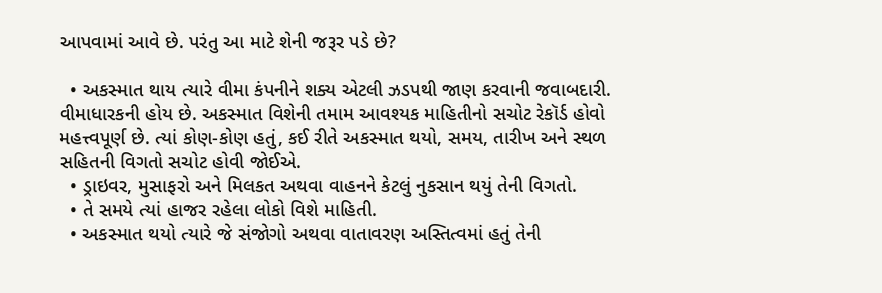આપવામાં આવે છે. પરંતુ આ માટે શેની જરૂર પડે છે?

  • અકસ્માત થાય ત્યારે વીમા કંપનીને શક્ય એટલી ઝડપથી જાણ કરવાની જવાબદારી. વીમાધારકની હોય છે. અકસ્માત વિશેની તમામ આવશ્યક માહિતીનો સચોટ રેકૉર્ડ હોવો મહત્ત્વપૂર્ણ છે. ત્યાં કોણ-કોણ હતું, કઈ રીતે અકસ્માત થયો, સમય, તારીખ અને સ્થળ સહિતની વિગતો સચોટ હોવી જોઈએ.
  • ડ્રાઇવર, મુસાફરો અને મિલકત અથવા વાહનને કેટલું નુકસાન થયું તેની વિગતો.
  • તે સમયે ત્યાં હાજર રહેલા લોકો વિશે માહિતી.
  • અકસ્માત થયો ત્યારે જે સંજોગો અથવા વાતાવરણ અસ્તિત્વમાં હતું તેની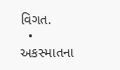વિગત.
  • અકસ્માતના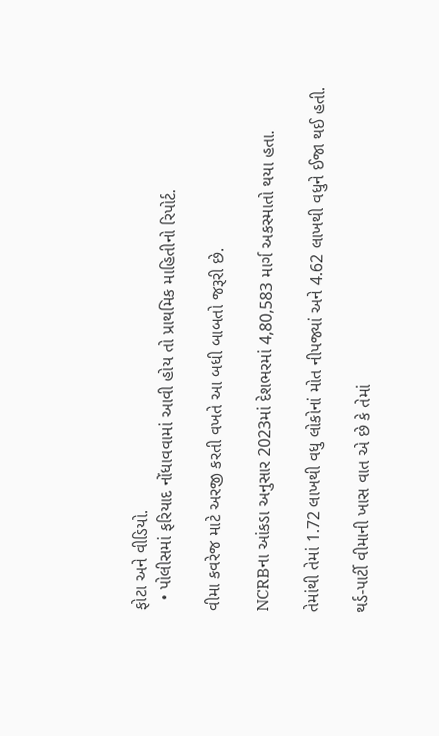ફોટા અને વીડિયો.
  • પોલીસમાં ફરિયાદ નોંધાવવામાં આવી હોય તો પ્રાથમિક માહિતીનો રિપોર્ટ.

વીમા કવરેજ માટે અરજી કરતી વખતે આ બધી બાબતો જરૂરી છે.

NCRBના આંકડા અનુસાર 2023માં દેશભરમાં 4,80,583 માર્ગ અકસ્માતો થયા હતા.

તેમાંથી તેમાં 1.72 લાખથી વધુ લોકોનાં મોત નીપજ્યાં અને 4.62 લાખથી વધુને ઈજા થઈ હતી.

થર્ડ-પાર્ટી વીમાની ખાસ વાત એ છે કે તેમાં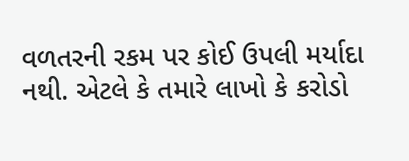વળતરની રકમ પર કોઈ ઉપલી મર્યાદા નથી. એટલે કે તમારે લાખો કે કરોડો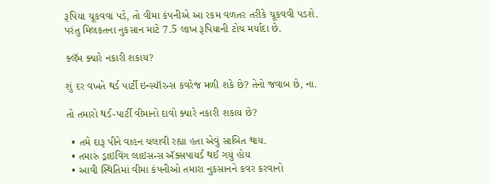રૂપિયા ચૂકવવા પડે, તો વીમા કંપનીએ આ રકમ વળતર તરીકે ચૂકવવી પડશે. પરંતુ મિલકતના નુકસાન માટે 7.5 લાખ રૂપિયાની ટોચ મર્યાદા છે.

ક્લૅમ ક્યારે નકારી શકાય?

શું દર વખતે થર્ડ પાર્ટી ઇન્સ્યૉરન્સ કવરેજ મળી શકે છે? તેનો જવાબ છે, ના.

તો તમારો થર્ડ-પાર્ટી વીમાનો દાવો ક્યારે નકારી શકાય છે?

  • તમે દારૂ પીને વાહન ચલાવી રહ્યા હતા એવું સાબિત થાય.
  • તમારું ડ્રાઇવિંગ લાઇસન્સ ઍક્સપાયર્ડ થઈ ગયું હોય
  • આવી સ્થિતિમાં વીમા કંપનીઓ તમારા નુકસાનને કવર કરવાનો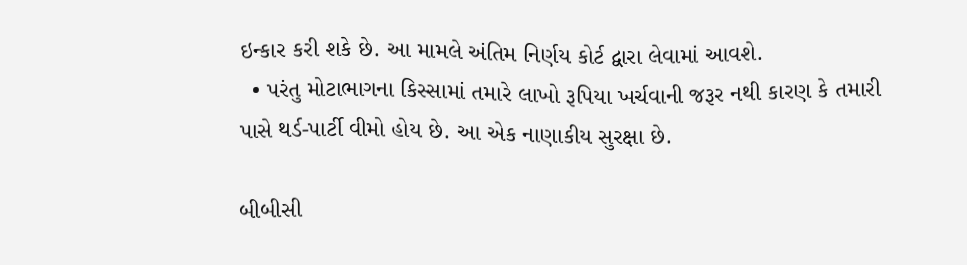ઇન્કાર કરી શકે છે. આ મામલે અંતિમ નિર્ણય કોર્ટ દ્વારા લેવામાં આવશે.
  • પરંતુ મોટાભાગના કિસ્સામાં તમારે લાખો રૂપિયા ખર્ચવાની જરૂર નથી કારણ કે તમારી પાસે થર્ડ-પાર્ટી વીમો હોય છે. આ એક નાણાકીય સુરક્ષા છે.

બીબીસી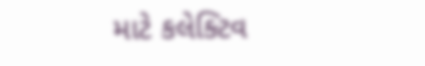માટે કલેક્ટિવ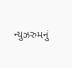ન્યુઝરુમનું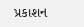પ્રકાશન